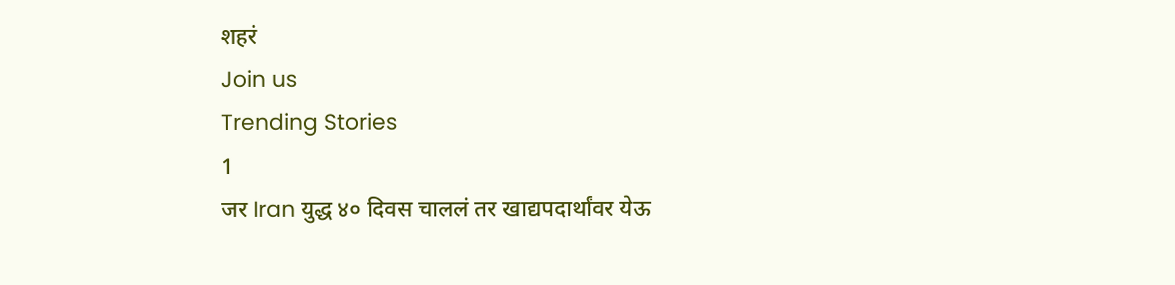शहरं
Join us
Trending Stories
1
जर Iran युद्ध ४० दिवस चाललं तर खाद्यपदार्थांवर येऊ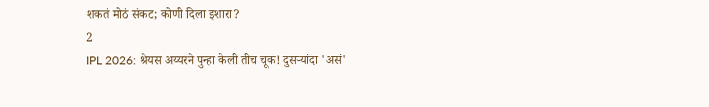शकतं मोठं संकट; कोणी दिला इशारा?
2
IPL 2026: श्रेयस अय्यरने पुन्हा केली तीच चूक! दुसऱ्यांदा 'असं'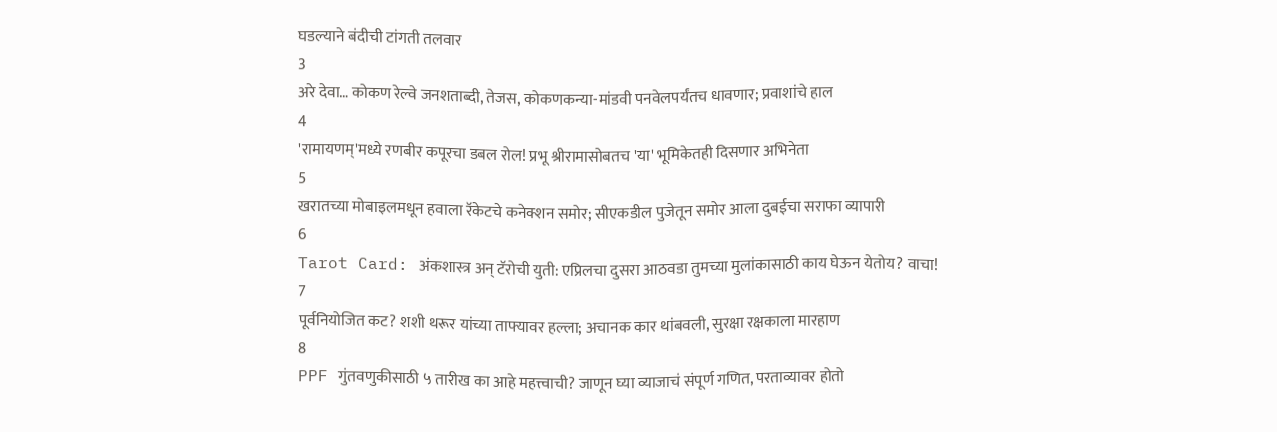घडल्याने बंदीची टांगती तलवार
3
अरे देवा… कोकण रेल्वे जनशताब्दी, तेजस, कोकणकन्या-मांडवी पनवेलपर्यंतच धावणार; प्रवाशांचे हाल
4
'रामायणम्'मध्ये रणबीर कपूरचा डबल रोल! प्रभू श्रीरामासोबतच 'या' भूमिकेतही दिसणार अभिनेता
5
खरातच्या मोबाइलमधून हवाला रॅकेटचे कनेक्शन समोर; सीएकडील पुजेतून समोर आला दुबईचा सराफा व्यापारी
6
Tarot Card: अंकशास्त्र अन् टॅरोची युती: एप्रिलचा दुसरा आठवडा तुमच्या मुलांकासाठी काय घेऊन येतोय? वाचा!
7
पूर्वनियोजित कट? शशी थरूर यांच्या ताफ्यावर हल्ला; अचानक कार थांबवली, सुरक्षा रक्षकाला मारहाण
8
PPF गुंतवणुकीसाठी ५ तारीख का आहे महत्त्वाची? जाणून घ्या व्याजाचं संपूर्ण गणित, परताव्यावर होतो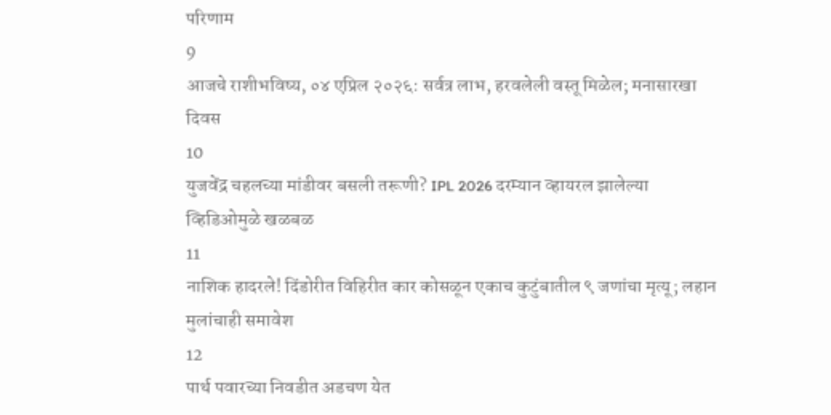परिणाम
9
आजचे राशीभविष्य, ०४ एप्रिल २०२६: सर्वत्र लाभ, हरवलेली वस्तू मिळेल; मनासारखा दिवस
10
युजवेंद्र चहलच्या मांडीवर बसली तरूणी? IPL 2026 दरम्यान व्हायरल झालेल्या व्हिडिओमुळे खळबळ
11
नाशिक हादरले! दिंडोरीत विहिरीत कार कोसळून एकाच कुटुंबातील ९ जणांचा मृत्यू; लहान मुलांचाही समावेश
12
पार्थ पवारच्या निवडीत अडचण येत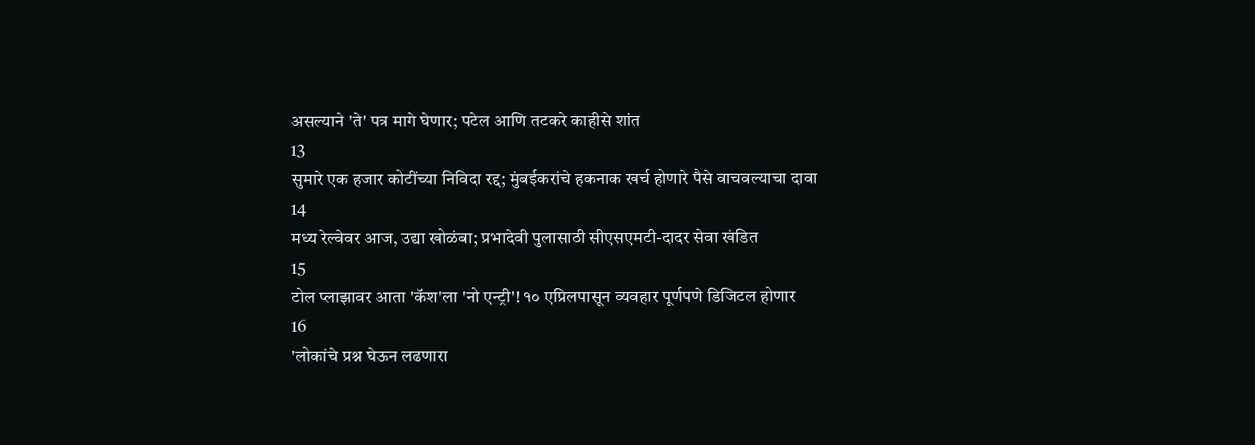असल्याने 'ते' पत्र मागे घेणार; पटेल आणि तटकरे काहीसे शांत
13
सुमारे एक हजार कोटींच्या निविदा रद्द; मुंबईकरांचे हकनाक खर्च होणारे पैसे वाचवल्याचा दावा
14
मध्य रेल्वेवर आज, उद्या खोळंबा; प्रभादेवी पुलासाठी सीएसएमटी-दादर सेवा खंडित
15
टोल प्लाझावर आता 'कॅश'ला 'नो एन्ट्री'! १० एप्रिलपासून व्यवहार पूर्णपणे डिजिटल होणार
16
'लोकांचे प्रश्न घेऊन लढणारा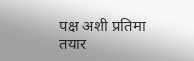पक्ष अशी प्रतिमा तयार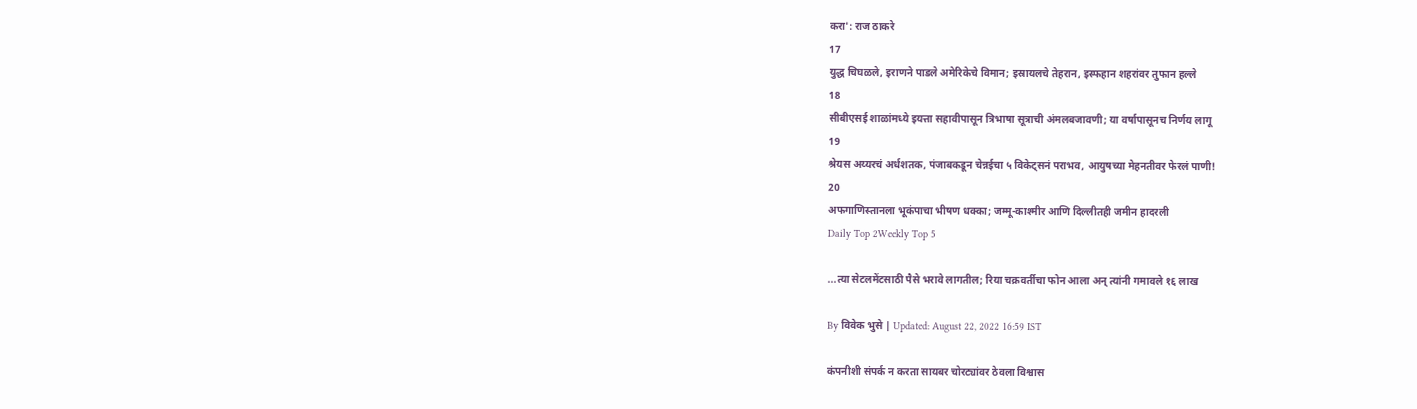करा': राज ठाकरे
17
युद्ध चिघळले, इराणने पाडले अमेरिकेचे विमान; इस्रायलचे तेहरान, इस्फहान शहरांवर तुफान हल्ले
18
सीबीएसई शाळांमध्ये इयत्ता सहावीपासून त्रिभाषा सूत्राची अंमलबजावणी; या वर्षापासूनच निर्णय लागू
19
श्रेयस अय्यरचं अर्धशतक, पंजाबकडून चेन्नईचा ५ विकेट्सनं पराभव, आयुषच्या मेहनतीवर फेरलं पाणी!
20
अफगाणिस्तानला भूकंपाचा भीषण धक्का; जम्मू-काश्मीर आणि दिल्लीतही जमीन हादरली
Daily Top 2Weekly Top 5

...त्या सेटलमेंटसाठी पैसे भरावे लागतील; रिया चक्रवर्तीचा फोन आला अन् त्यांनी गमावले १६ लाख

By विवेक भुसे | Updated: August 22, 2022 16:59 IST

कंपनीशी संपर्क न करता सायबर चोरट्यांवर ठेवला विश्वास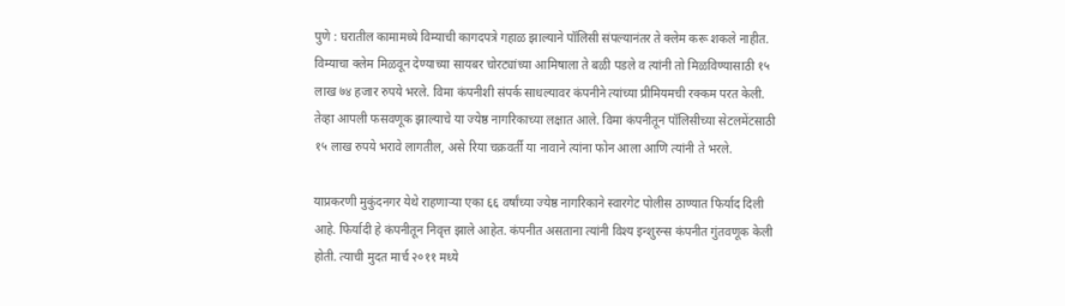पुणे : घरातील कामामध्ये विम्याची कागदपत्रे गहाळ झाल्याने पॉलिसी संपल्यानंतर ते क्लेम करू शकले नाहीत. विम्याचा क्लेम मिळवून देण्याच्या सायबर चोरट्यांच्या आमिषाला ते बळी पडले व त्यांनी तो मिळविण्यासाठी १५ लाख ७४ हजार रुपये भरले. विमा कंपनीशी संपर्क साधल्यावर कंपनीने त्यांच्या प्रीमियमची रक्कम परत केली. तेव्हा आपली फसवणूक झाल्याचे या ज्येष्ठ नागरिकाच्या लक्षात आले. विमा कंपनीतून पॉलिसीच्या सेटलमेंटसाठी १५ लाख रुपये भरावे लागतील, असे रिया चक्रवर्ती या नावाने त्यांना फोन आला आणि त्यांनी ते भरले.

याप्रकरणी मुकुंदनगर येथे राहणाऱ्या एका ६६ वर्षांच्या ज्येष्ठ नागरिकाने स्वारगेट पोलीस ठाण्यात फिर्याद दिली आहे. फिर्यादी हे कंपनीतून निवृत्त झाले आहेत. कंपनीत असताना त्यांनी विश्य इन्शुरन्स कंपनीत गुंतवणूक केली होती. त्याची मुदत मार्च २०११ मध्ये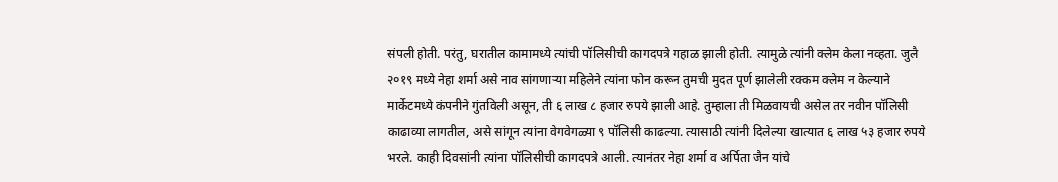संपली होती. परंतु, घरातील कामामध्ये त्यांची पॉलिसीची कागदपत्रे गहाळ झाली होती. त्यामुळे त्यांनी क्लेम केला नव्हता. जुलै २०१९ मध्ये नेहा शर्मा असे नाव सांगणाऱ्या महिलेने त्यांना फोन करून तुमची मुदत पूर्ण झालेली रक्कम क्लेम न केल्याने मार्केटमध्ये कंपनीने गुंतविली असून, ती ६ लाख ८ हजार रुपये झाली आहे. तुम्हाला ती मिळवायची असेल तर नवीन पॉलिसी काढाव्या लागतील, असे सांगून त्यांना वेगवेगळ्या ९ पॉलिसी काढल्या. त्यासाठी त्यांनी दिलेल्या खात्यात ६ लाख ५३ हजार रुपये भरले. काही दिवसांनी त्यांना पॉलिसीची कागदपत्रे आली. त्यानंतर नेहा शर्मा व अर्पिता जैन यांचे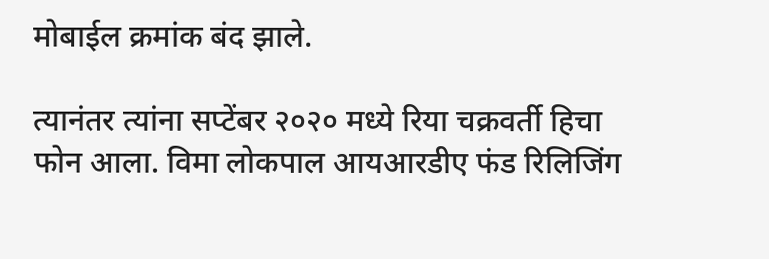मोबाईल क्रमांक बंद झाले.

त्यानंतर त्यांना सप्टेंबर २०२० मध्ये रिया चक्रवर्ती हिचा फोन आला. विमा लोकपाल आयआरडीए फंड रिलिजिंग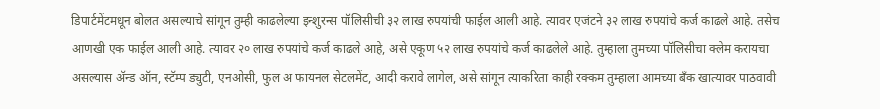डिपार्टमेंटमधून बोलत असल्याचे सांगून तुम्ही काढलेल्या इन्शुरन्स पॉलिसीची ३२ लाख रुपयांची फाईल आली आहे. त्यावर एजंटने ३२ लाख रुपयांचे कर्ज काढले आहे. तसेच आणखी एक फाईल आली आहे. त्यावर २० लाख रुपयांचे कर्ज काढले आहे, असे एकूण ५२ लाख रुपयांचे कर्ज काढलेले आहे. तुम्हाला तुमच्या पॉलिसीचा क्लेम करायचा असल्यास ॲन्ड ऑन, स्टॅम्प ड्युटी, एनओसी, फुल अ फायनल सेटलमेंट, आदी करावे लागेल, असे सांगून त्याकरिता काही रक्कम तुम्हाला आमच्या बँक खात्यावर पाठवावी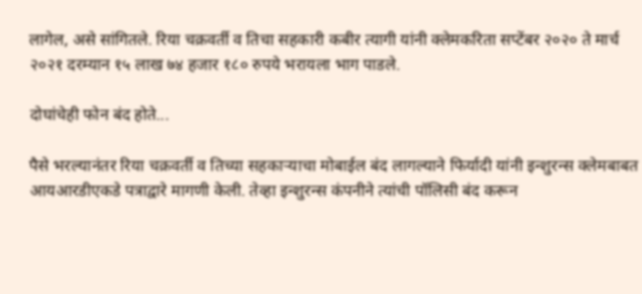लागेल, असे सांगितले. रिया चक्रवर्ती व तिचा सहकारी कबीर त्यागी यांनी क्लेमकरिता सप्टेंबर २०२० ते मार्च २०२१ दरम्यान १५ लाख ७४ हजार १८० रुपये भरायला भाग पाडले.

दोघांचेही फोन बंद होते...

पैसे भरल्यानंतर रिया चक्रवर्ती व तिच्या सहकाऱ्याचा मोबाईल बंद लागल्याने फिर्यादी यांनी इन्शुरन्स क्लेमबाबत आयआरडीएकडे पत्राद्वारे मागणी केली. तेव्हा इन्शुरन्स कंपनीने त्यांची पॉलिसी बंद करून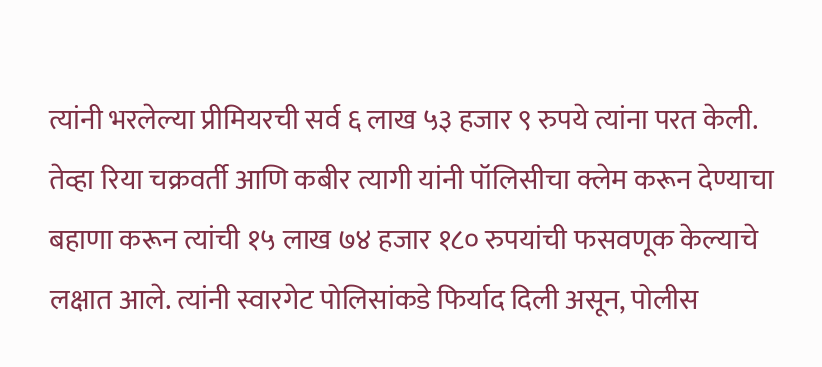त्यांनी भरलेल्या प्रीमियरची सर्व ६ लाख ५३ हजार ९ रुपये त्यांना परत केली. तेव्हा रिया चक्रवर्ती आणि कबीर त्यागी यांनी पॉलिसीचा क्लेम करून देण्याचा बहाणा करून त्यांची १५ लाख ७४ हजार १८० रुपयांची फसवणूक केल्याचे लक्षात आले. त्यांनी स्वारगेट पोलिसांकडे फिर्याद दिली असून, पोलीस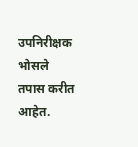उपनिरीक्षक भोसले तपास करीत आहेत.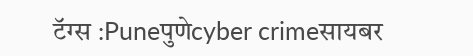टॅग्स :Puneपुणेcyber crimeसायबर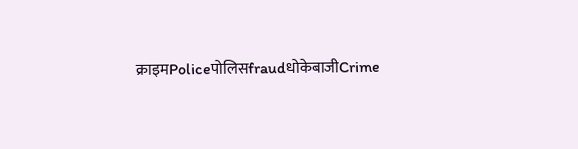क्राइमPoliceपोलिसfraudधोकेबाजीCrime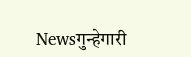Newsगुन्हेगारी